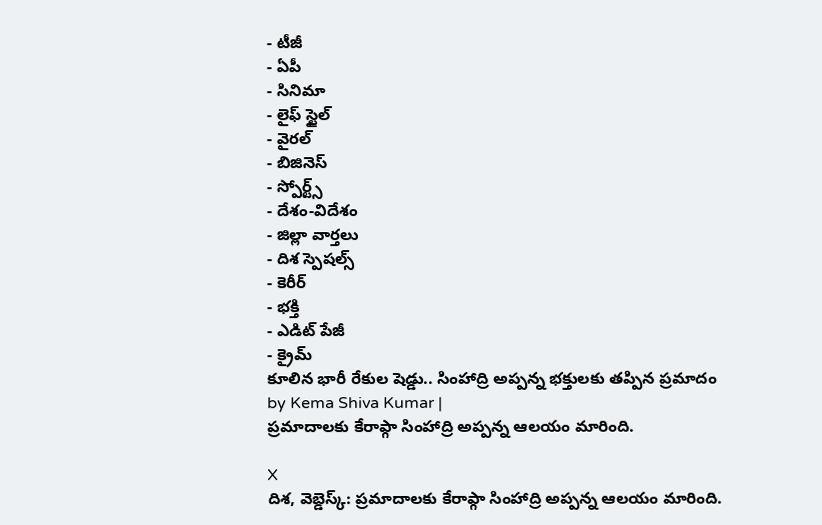- టీజీ
- ఏపీ
- సినిమా
- లైఫ్ స్టైల్
- వైరల్
- బిజినెస్
- స్పోర్ట్స్
- దేశం-విదేశం
- జిల్లా వార్తలు
- దిశ స్పెషల్స్
- కెరీర్
- భక్తి
- ఎడిట్ పేజీ
- క్రైమ్
కూలిన భారీ రేకుల షెడ్డు.. సింహాద్రి అప్పన్న భక్తులకు తప్పిన ప్రమాదం
by Kema Shiva Kumar |
ప్రమాదాలకు కేరాఫ్గా సింహాద్రి అప్పన్న ఆలయం మారింది.

X
దిశ, వెబ్డెస్క్: ప్రమాదాలకు కేరాఫ్గా సింహాద్రి అప్పన్న ఆలయం మారింది.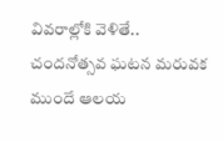వివరాల్లోకి వెళితే.. చందనోత్సవ ఘటన మరువక ముందే ఆలయ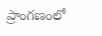ప్రాంగణంలో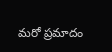మరో ప్రమాదం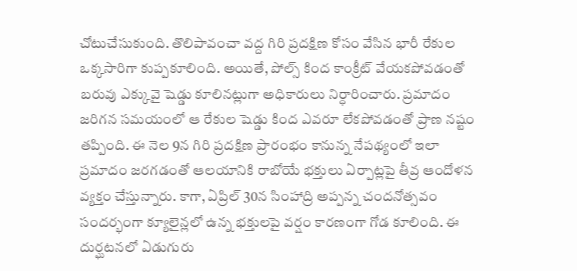చోటుచేసుకుంది. తొలిపావంచా వద్ద గిరి ప్రదక్షిణ కోసం వేసిన భారీ రేకుల ఒక్కసారిగా కుప్పకూలింది. అయితే, పోల్స్ కింద కాంక్రీట్ వేయకపోవడంతో బరువు ఎక్కువై షెడ్డు కూలినట్లుగా అధికారులు నిర్ధారించారు. ప్రమాదం జరిగన సమయంలో ఆ రేకుల షెడ్డు కింద ఎవరూ లేకపోవడంతో ప్రాణ నష్టం తప్పింది. ఈ నెల 9న గిరి ప్రదక్షిణ ప్రారంభం కానున్న నేపథ్యంలో ఇలా ప్రమాదం జరగడంతో ఆలయానికి రాబోయే భక్తులు ఏర్పాట్లపై తీవ్ర ఆందోళన వ్యక్తం చేస్తున్నారు. కాగా, ఏప్రిల్ 30న సింహాద్రి అప్పన్న చందనోత్సవం సందర్భంగా క్యూలైన్లలో ఉన్న భక్తులపై వర్షం కారణంగా గోడ కూలింది. ఈ దుర్ఘటనలో ఏడుగురు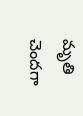మృతి చెందగా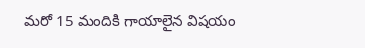మరో 15 మందికి గాయాలైన విషయం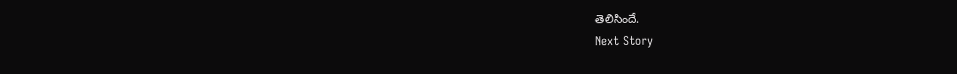తెలిసిందే.
Next Story